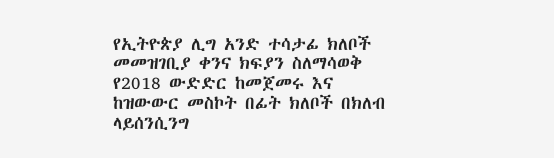የኢትዮጵያ ሊግ አንድ ተሳታፊ ክለቦች
መመዝገቢያ ቀንና ክፍያን ስለማሳወቅ
የ2018 ውድድር ከመጀመሩ እና ከዝውውር መስኮት በፊት ክለቦች በክለብ ላይሰንሲንግ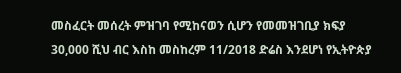መስፈርት መሰረት ምዝገባ የሚከናወን ሲሆን የመመዝገቢያ ክፍያ 30,000 ሺህ ብር እስከ መስከረም 11/2018 ድሬስ እንደሆነ የኢትዮጵያ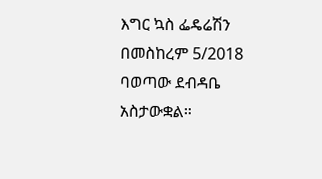እግር ኳስ ፌዴሬሽን በመስከረም 5/2018 ባወጣው ደብዳቤ አስታውቋል።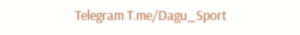Telegram T.me/Dagu_Sport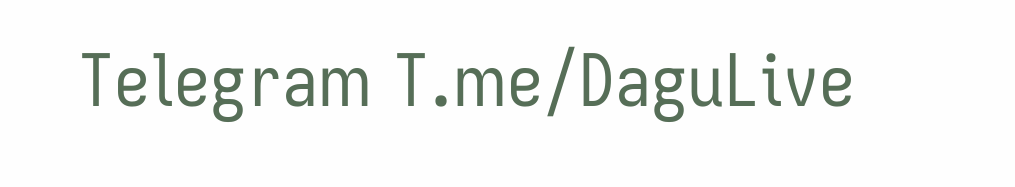Telegram T.me/DaguLive